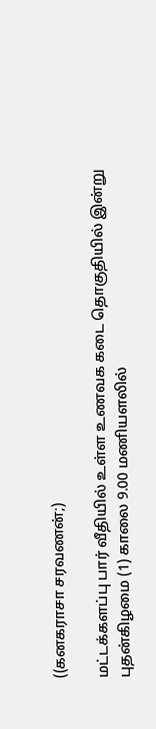((கனகராசா சரவணன்;)

மட்டக்களப்பு பார் வீதியில் உள்ள உணவக கடை தொகுதியில் இன்று புதன்கிழமை (1) காலை 9.00 மணியளலில்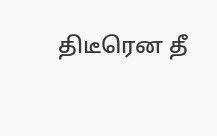திடீரென தீ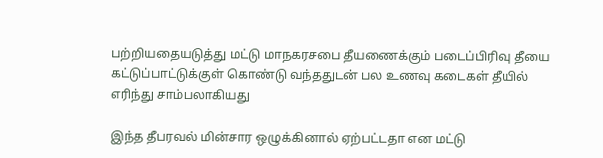பற்றியதையடுத்து மட்டு மாநகரசபை தீயணைக்கும் படைப்பிரிவு தீயை கட்டுப்பாட்டுக்குள் கொண்டு வந்ததுடன் பல உணவு கடைகள் தீயில் எரிந்து சாம்பலாகியது

இந்த தீபரவல் மின்சார ஒழுக்கினால் ஏற்பட்டதா என மட்டு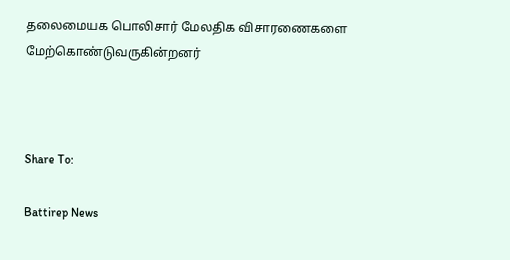தலைமையக பொலிசார் மேலதிக விசாரணைகளை மேற்கொண்டுவருகின்றனர்



Share To:

Battirep News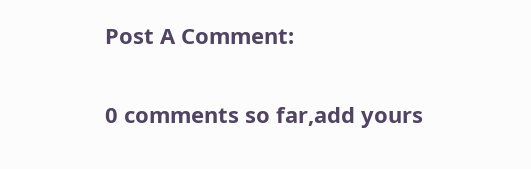Post A Comment:

0 comments so far,add yours